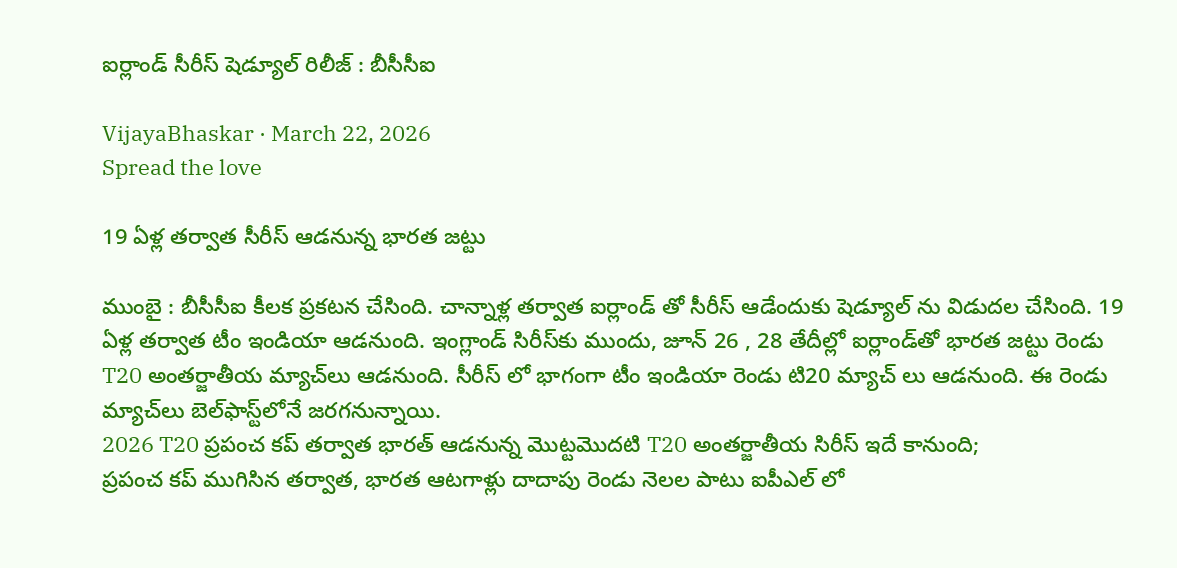ఐర్లాండ్ సీరీస్ షెడ్యూల్ రిలీజ్ : బీసీసీఐ

VijayaBhaskar · March 22, 2026
Spread the love

19 ఏళ్ల త‌ర్వాత సీరీస్ ఆడ‌నున్న భార‌త జ‌ట్టు

ముంబై : బీసీసీఐ కీల‌క ప్ర‌క‌ట‌న చేసింది. చాన్నాళ్ల త‌ర్వాత ఐర్లాండ్ తో సీరీస్ ఆడేందుకు షెడ్యూల్ ను విడుద‌ల చేసింది. 19 ఏళ్ల తర్వాత టీం ఇండియా ఆడ‌నుంది. ఇంగ్లాండ్ సిరీస్‌కు ముందు, జూన్ 26 , 28 తేదీల్లో ఐర్లాండ్‌తో భారత జట్టు రెండు T20 అంతర్జాతీయ మ్యాచ్‌లు ఆడనుంది. సీరీస్ లో భాగంగా టీం ఇండియా రెండు టి20 మ్యాచ్ లు ఆడ‌నుంది. ఈ రెండు మ్యాచ్‌లు బెల్‌ఫాస్ట్‌లోనే జరగనున్నాయి.
2026 T20 ప్రపంచ కప్ తర్వాత భారత్ ఆడనున్న మొట్టమొదటి T20 అంతర్జాతీయ సిరీస్ ఇదే కానుంది;
ప్రపంచ కప్ ముగిసిన తర్వాత, భారత ఆటగాళ్లు దాదాపు రెండు నెలల పాటు ఐపీఎల్ లో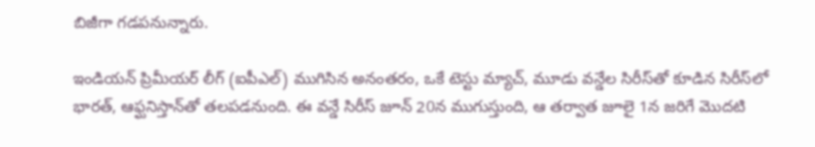బిజీగా గడపనున్నారు.

ఇండియ‌న్ ప్రిమీయ‌ర్ లీగ్ (ఐపీఎల్) ముగిసిన అనంతరం, ఒకే టెస్టు మ్యాచ్, మూడు వన్డేల సిరీస్‌తో కూడిన సిరీస్‌లో భారత్, ఆఫ్ఘనిస్తాన్‌తో తలపడనుంది. ఈ వన్డే సిరీస్ జూన్ 20న ముగుస్తుంది, ఆ తర్వాత జూలై 1న జరిగే మొదటి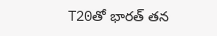T20తో భారత్ తన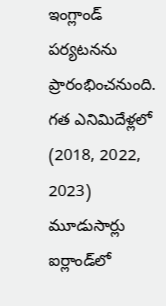ఇంగ్లాండ్ పర్యటనను ప్రారంభించనుంది. గత ఎనిమిదేళ్లలో (2018, 2022, 2023) మూడుసార్లు ఐర్లాండ్‌లో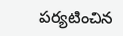పర్యటించిన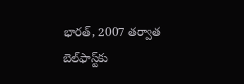భారత్, 2007 తర్వాత బెల్‌ఫాస్ట్‌కు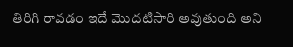తిరిగి రావడం ఇదే మొదటిసారి అవుతుంది అని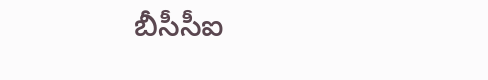బీసీసీఐ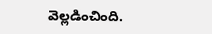వెల్ల‌డించింది.